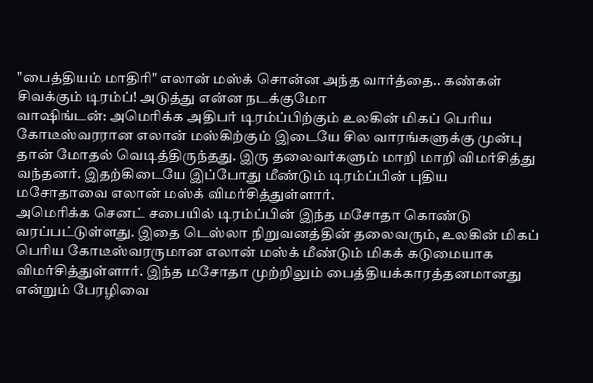"பைத்தியம் மாதிரி" எலான் மஸ்க் சொன்ன அந்த வார்த்தை.. கண்கள் சிவக்கும் டிரம்ப்! அடுத்து என்ன நடக்குமோ
வாஷிங்டன்: அமெரிக்க அதிபர் டிரம்ப்பிற்கும் உலகின் மிகப் பெரிய கோடீஸ்வரரான எலான் மஸ்கிற்கும் இடையே சில வாரங்களுக்கு முன்பு தான் மோதல் வெடித்திருந்தது. இரு தலைவர்களும் மாறி மாறி விமர்சித்து வந்தனர். இதற்கிடையே இப்போது மீண்டும் டிரம்ப்பின் புதிய மசோதாவை எலான் மஸ்க் விமர்சித்துள்ளார்.
அமெரிக்க செனட் சபையில் டிரம்ப்பின் இந்த மசோதா கொண்டு வரப்பட்டுள்ளது. இதை டெஸ்லா நிறுவனத்தின் தலைவரும், உலகின் மிகப் பெரிய கோடீஸ்வரருமான எலான் மஸ்க் மீண்டும் மிகக் கடுமையாக விமர்சித்துள்ளார். இந்த மசோதா முற்றிலும் பைத்தியக்காரத்தனமானது என்றும் பேரழிவை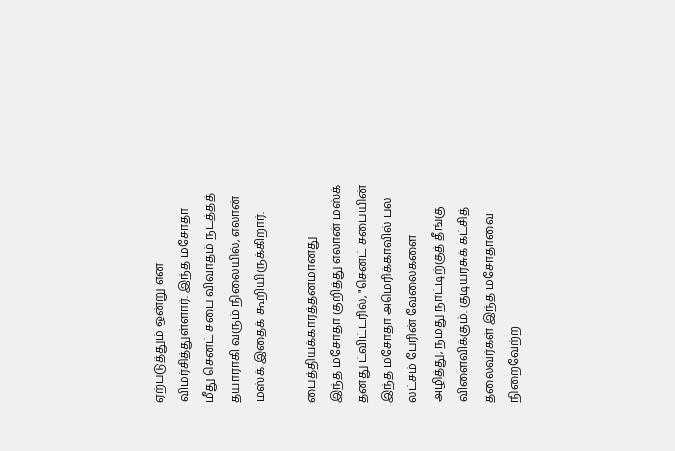ஏற்படுத்தும் ஒன்று என விமர்சித்துள்ளார். இந்த மசோதா மீது செனட் சபை விவாதம் நடத்தத் தயாராகி வரும் நிலையில், எலான் மஸ்க் இதைக் கூறியிருக்கிறார்.

பைத்தியக்காரத்தனமானது
இந்த மசோதா குறித்து எலான் மஸ்க் தனது ட்விட்டரில், "செனட் சபையின் இந்த மசோதா அமெரிக்காவில் பல லட்சம் பேரின் வேலைகளை அழித்து, நமது நாட்டிற்குத் தீங்கு விளைவிக்கும். குடியரசுக் கட்சித் தலைவர்கள் இந்த மசோதாவை நிறைவேற்ற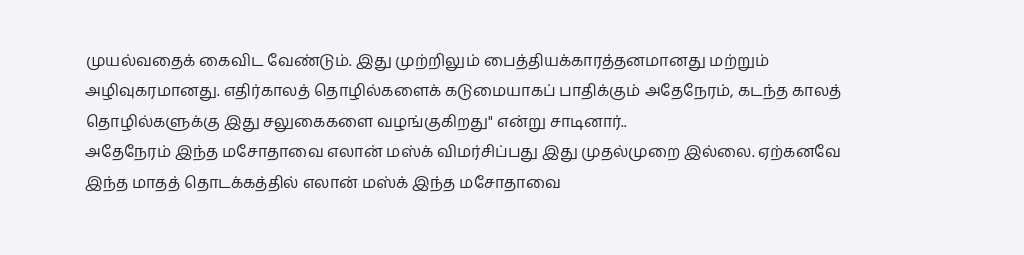முயல்வதைக் கைவிட வேண்டும். இது முற்றிலும் பைத்தியக்காரத்தனமானது மற்றும் அழிவுகரமானது. எதிர்காலத் தொழில்களைக் கடுமையாகப் பாதிக்கும் அதேநேரம், கடந்த காலத் தொழில்களுக்கு இது சலுகைகளை வழங்குகிறது" என்று சாடினார்..
அதேநேரம் இந்த மசோதாவை எலான் மஸ்க் விமர்சிப்பது இது முதல்முறை இல்லை. ஏற்கனவே இந்த மாதத் தொடக்கத்தில் எலான் மஸ்க் இந்த மசோதாவை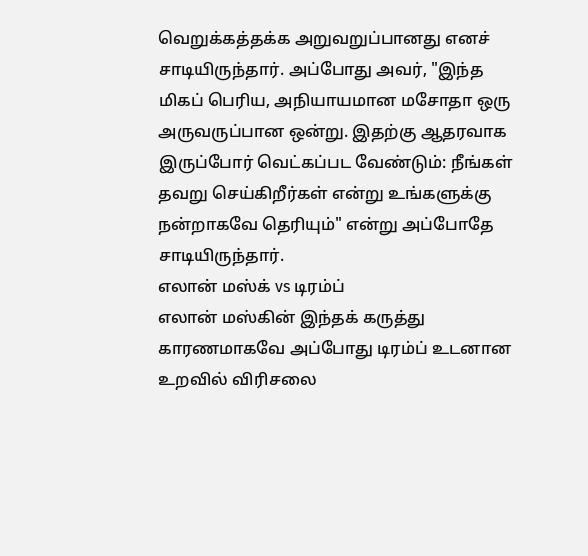வெறுக்கத்தக்க அறுவறுப்பானது எனச் சாடியிருந்தார். அப்போது அவர், "இந்த மிகப் பெரிய, அநியாயமான மசோதா ஒரு அருவருப்பான ஒன்று. இதற்கு ஆதரவாக இருப்போர் வெட்கப்பட வேண்டும்: நீங்கள் தவறு செய்கிறீர்கள் என்று உங்களுக்கு நன்றாகவே தெரியும்" என்று அப்போதே சாடியிருந்தார்.
எலான் மஸ்க் vs டிரம்ப்
எலான் மஸ்கின் இந்தக் கருத்து காரணமாகவே அப்போது டிரம்ப் உடனான உறவில் விரிசலை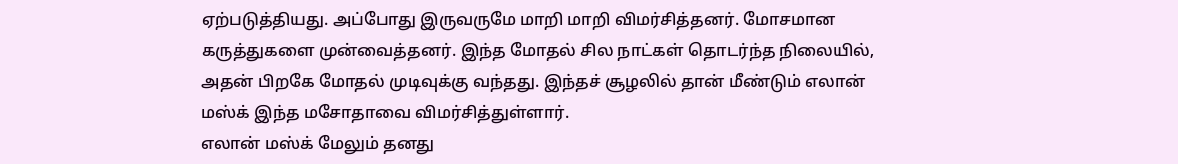ஏற்படுத்தியது. அப்போது இருவருமே மாறி மாறி விமர்சித்தனர். மோசமான கருத்துகளை முன்வைத்தனர். இந்த மோதல் சில நாட்கள் தொடர்ந்த நிலையில், அதன் பிறகே மோதல் முடிவுக்கு வந்தது. இந்தச் சூழலில் தான் மீண்டும் எலான் மஸ்க் இந்த மசோதாவை விமர்சித்துள்ளார்.
எலான் மஸ்க் மேலும் தனது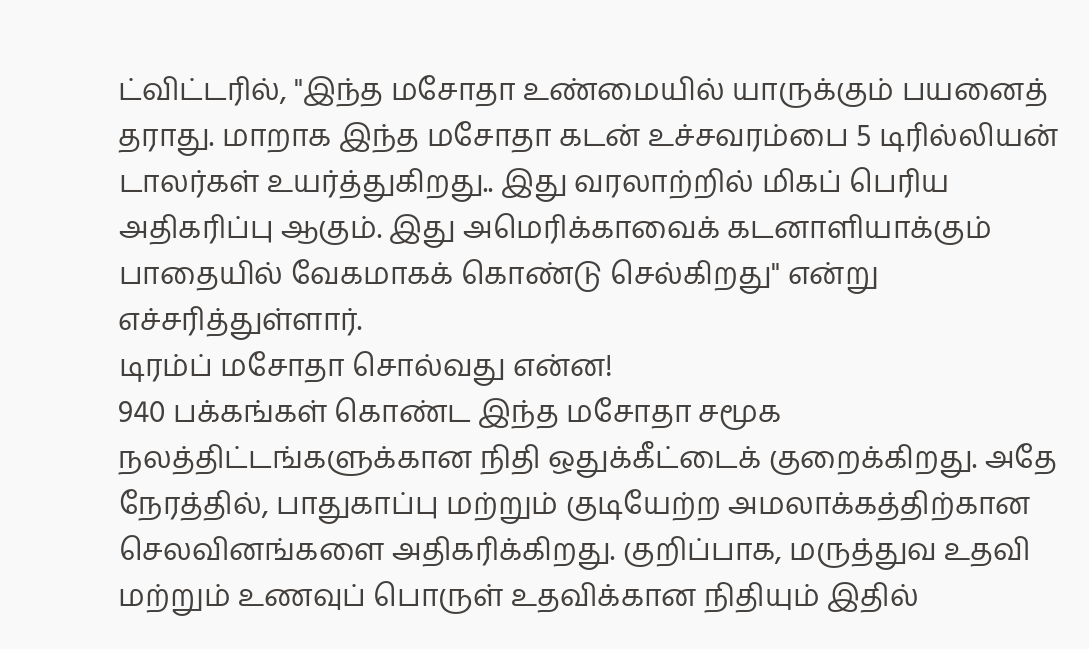ட்விட்டரில், "இந்த மசோதா உண்மையில் யாருக்கும் பயனைத் தராது. மாறாக இந்த மசோதா கடன் உச்சவரம்பை 5 டிரில்லியன் டாலர்கள் உயர்த்துகிறது.. இது வரலாற்றில் மிகப் பெரிய அதிகரிப்பு ஆகும். இது அமெரிக்காவைக் கடனாளியாக்கும் பாதையில் வேகமாகக் கொண்டு செல்கிறது" என்று எச்சரித்துள்ளார்.
டிரம்ப் மசோதா சொல்வது என்ன!
940 பக்கங்கள் கொண்ட இந்த மசோதா சமூக நலத்திட்டங்களுக்கான நிதி ஒதுக்கீட்டைக் குறைக்கிறது. அதே நேரத்தில், பாதுகாப்பு மற்றும் குடியேற்ற அமலாக்கத்திற்கான செலவினங்களை அதிகரிக்கிறது. குறிப்பாக, மருத்துவ உதவி மற்றும் உணவுப் பொருள் உதவிக்கான நிதியும் இதில்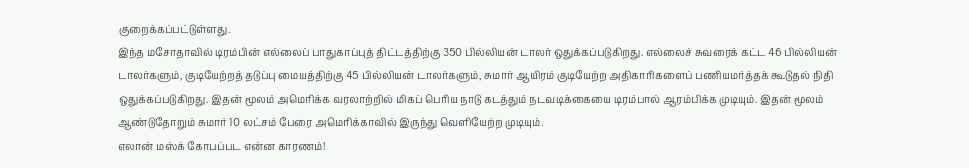குறைக்கப்பட்டுள்ளது.
இந்த மசோதாவில் டிரம்பின் எல்லைப் பாதுகாப்புத் திட்டத்திற்கு 350 பில்லியன் டாலர் ஒதுக்கப்படுகிறது. எல்லைச் சுவரைக் கட்ட 46 பில்லியன் டாலர்களும், குடியேற்றத் தடுப்பு மையத்திற்கு 45 பில்லியன் டாலர்களும், சுமார் ஆயிரம் குடியேற்ற அதிகாரிகளைப் பணியமர்த்தக் கூடுதல் நிதி ஒதுக்கப்படுகிறது. இதன் மூலம் அமெரிக்க வரலாற்றில் மிகப் பெரிய நாடு கடத்தும் நடவடிக்கையை டிரம்பால் ஆரம்பிக்க முடியும். இதன் மூலம் ஆண்டுதோறும் சுமார் 10 லட்சம் பேரை அமெரிக்காவில் இருந்து வெளியேற்ற முடியும்.
எலான் மஸ்க் கோபப்பட என்ன காரணம்!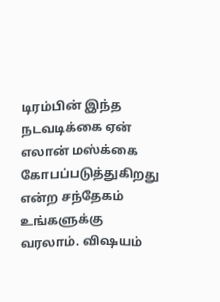டிரம்பின் இந்த நடவடிக்கை ஏன் எலான் மஸ்க்கை கோபப்படுத்துகிறது என்ற சந்தேகம் உங்களுக்கு வரலாம். விஷயம்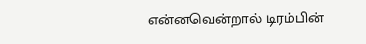என்னவென்றால் டிரம்பின்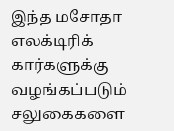இந்த மசோதா எலக்டிரிக் கார்களுக்கு வழங்கப்படும் சலுகைகளை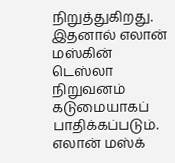நிறுத்துகிறது. இதனால் எலான் மஸ்கின் டெஸ்லா நிறுவனம் கடுமையாகப் பாதிக்கப்படும். எலான் மஸ்க்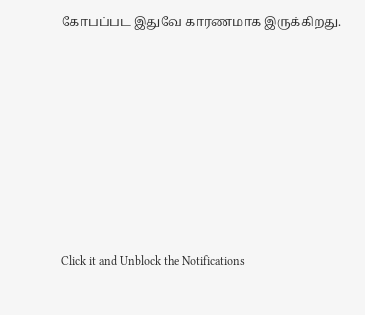கோபப்பட இதுவே காரணமாக இருக்கிறது.












Click it and Unblock the Notifications